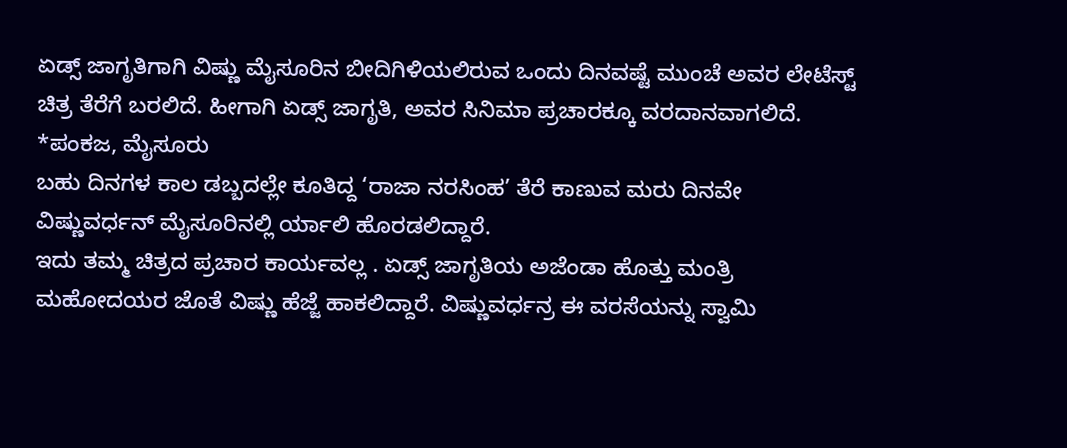ಏಡ್ಸ್ ಜಾಗೃತಿಗಾಗಿ ವಿಷ್ಣು ಮೈಸೂರಿನ ಬೀದಿಗಿಳಿಯಲಿರುವ ಒಂದು ದಿನವಷ್ಟೆ ಮುಂಚೆ ಅವರ ಲೇಟೆಸ್ಟ್ ಚಿತ್ರ ತೆರೆಗೆ ಬರಲಿದೆ. ಹೀಗಾಗಿ ಏಡ್ಸ್ ಜಾಗೃತಿ, ಅವರ ಸಿನಿಮಾ ಪ್ರಚಾರಕ್ಕೂ ವರದಾನವಾಗಲಿದೆ.
*ಪಂಕಜ, ಮೈಸೂರು
ಬಹು ದಿನಗಳ ಕಾಲ ಡಬ್ಬದಲ್ಲೇ ಕೂತಿದ್ದ ‘ರಾಜಾ ನರಸಿಂಹ’ ತೆರೆ ಕಾಣುವ ಮರು ದಿನವೇ ವಿಷ್ಣುವರ್ಧನ್ ಮೈಸೂರಿನಲ್ಲಿ ರ್ಯಾಲಿ ಹೊರಡಲಿದ್ದಾರೆ.
ಇದು ತಮ್ಮ ಚಿತ್ರದ ಪ್ರಚಾರ ಕಾರ್ಯವಲ್ಲ . ಏಡ್ಸ್ ಜಾಗೃತಿಯ ಅಜೆಂಡಾ ಹೊತ್ತು ಮಂತ್ರಿ ಮಹೋದಯರ ಜೊತೆ ವಿಷ್ಣು ಹೆಜ್ಜೆ ಹಾಕಲಿದ್ದಾರೆ. ವಿಷ್ಣುವರ್ಧನ್ರ ಈ ವರಸೆಯನ್ನು ಸ್ವಾಮಿ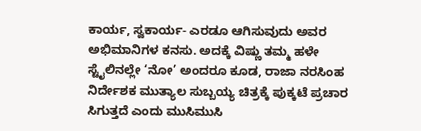ಕಾರ್ಯ, ಸ್ವಕಾರ್ಯ- ಎರಡೂ ಆಗಿಸುವುದು ಅವರ ಅಭಿಮಾನಿಗಳ ಕನಸು. ಅದಕ್ಕೆ ವಿಷ್ಣು ತಮ್ಮ ಹಳೇ ಸ್ಟೈಲಿನಲ್ಲೇ ‘ನೋ’ ಅಂದರೂ ಕೂಡ, ರಾಜಾ ನರಸಿಂಹ ನಿರ್ದೇಶಕ ಮುತ್ಯಾಲ ಸುಬ್ಬಯ್ಯ ಚಿತ್ರಕ್ಕೆ ಪುಕ್ಕಟೆ ಪ್ರಚಾರ ಸಿಗುತ್ತದೆ ಎಂದು ಮುಸಿಮುಸಿ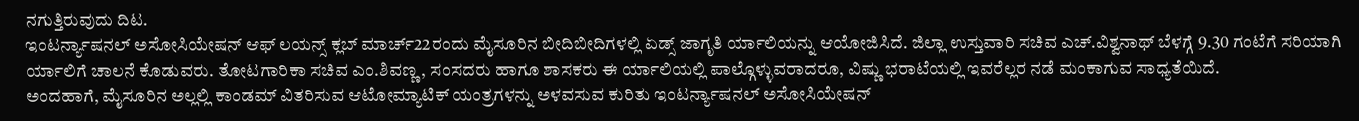ನಗುತ್ತಿರುವುದು ದಿಟ.
ಇಂಟರ್ನ್ಯಾಷನಲ್ ಅಸೋಸಿಯೇಷನ್ ಆಫ್ ಲಯನ್ಸ್ ಕ್ಲಬ್ ಮಾರ್ಚ್22ರಂದು ಮೈಸೂರಿನ ಬೀದಿಬೀದಿಗಳಲ್ಲಿ ಏಡ್ಸ್ ಜಾಗೃತಿ ರ್ಯಾಲಿಯನ್ನು ಆಯೋಜಿಸಿದೆ. ಜಿಲ್ಲಾ ಉಸ್ತುವಾರಿ ಸಚಿವ ಎಚ್.ವಿಶ್ವನಾಥ್ ಬೆಳಗ್ಗೆ 9.30 ಗಂಟೆಗೆ ಸರಿಯಾಗಿ ರ್ಯಾಲಿಗೆ ಚಾಲನೆ ಕೊಡುವರು. ತೋಟಗಾರಿಕಾ ಸಚಿವ ಎಂ.ಶಿವಣ್ಣ, ಸಂಸದರು ಹಾಗೂ ಶಾಸಕರು ಈ ರ್ಯಾಲಿಯಲ್ಲಿ ಪಾಲ್ಗೊಳ್ಳುವರಾದರೂ, ವಿಷ್ಣು ಭರಾಟೆಯಲ್ಲಿ ಇವರೆಲ್ಲರ ನಡೆ ಮಂಕಾಗುವ ಸಾಧ್ಯತೆಯಿದೆ.
ಅಂದಹಾಗೆ, ಮೈಸೂರಿನ ಅಲ್ಲಲ್ಲಿ ಕಾಂಡಮ್ ವಿತರಿಸುವ ಆಟೋಮ್ಯಾಟಿಕ್ ಯಂತ್ರಗಳನ್ನು ಅಳವಸುವ ಕುರಿತು ಇಂಟರ್ನ್ಯಾಷನಲ್ ಅಸೋಸಿಯೇಷನ್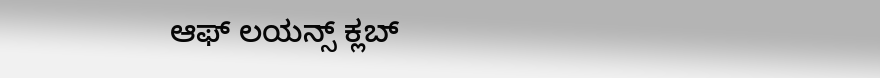ಆಫ್ ಲಯನ್ಸ್ ಕ್ಲಬ್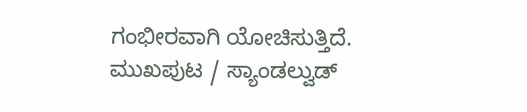ಗಂಭೀರವಾಗಿ ಯೋಚಿಸುತ್ತಿದೆ.
ಮುಖಪುಟ / ಸ್ಯಾಂಡಲ್ವುಡ್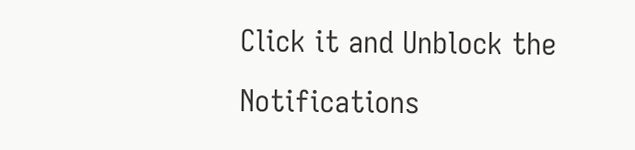Click it and Unblock the Notifications